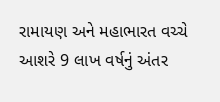રામાયણ અને મહાભારત વચ્ચે આશરે 9 લાખ વર્ષનું અંતર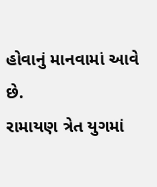હોવાનું માનવામાં આવે છે.
રામાયણ ત્રેત યુગમાં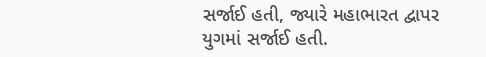સર્જાઈ હતી, જ્યારે મહાભારત દ્વાપર યુગમાં સર્જાઈ હતી.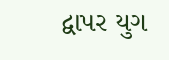દ્વાપર યુગ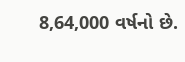8,64,000 વર્ષનો છે.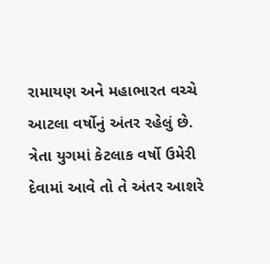રામાયણ અને મહાભારત વચ્ચે આટલા વર્ષોનું અંતર રહેલું છે.
ત્રેતા યુગમાં કેટલાક વર્ષો ઉમેરી દેવામાં આવે તો તે અંતર આશરે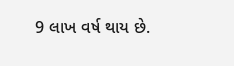9 લાખ વર્ષ થાય છે.